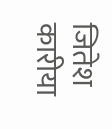जितेश कारीया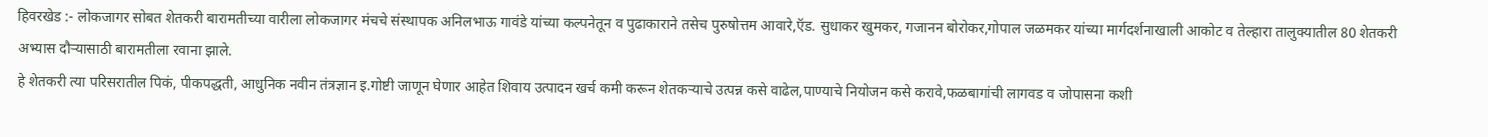हिवरखेड :- लोकजागर सोबत शेतकरी बारामतीच्या वारीला लोकजागर मंचचे संस्थापक अनिलभाऊ गावंडे यांच्या कल्पनेतून व पुढाकाराने तसेच पुरुषोत्तम आवारे,ऍड. सुधाकर खुमकर, गजानन बोरोकर,गोपाल जळमकर यांच्या मार्गदर्शनाखाली आकोट व तेल्हारा तालुक्यातील 80 शेतकरी अभ्यास दौऱ्यासाठी बारामतीला रवाना झाले.
हे शेतकरी त्या परिसरातील पिकं, पीकपद्धती, आधुनिक नवीन तंत्रज्ञान इ.गोष्टी जाणून घेणार आहेत शिवाय उत्पादन खर्च कमी करून शेतकऱ्याचे उत्पन्न कसे वाढेल,पाण्याचे नियोजन कसे करावे,फळबागांची लागवड व जोपासना कशी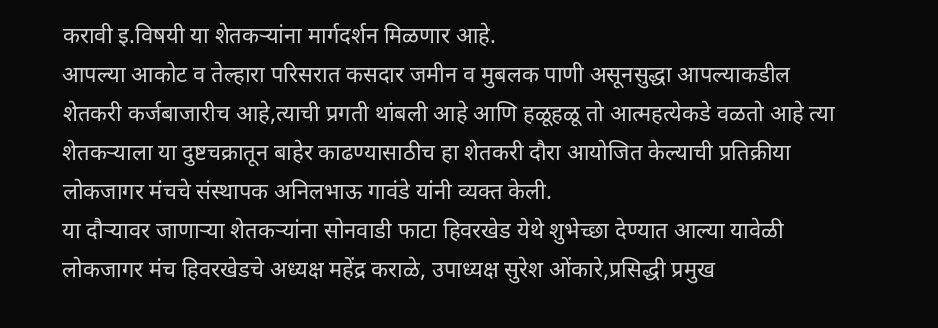करावी इ.विषयी या शेतकऱ्यांना मार्गदर्शन मिळणार आहे.
आपल्या आकोट व तेल्हारा परिसरात कसदार जमीन व मुबलक पाणी असूनसुद्धा आपल्याकडील शेतकरी कर्जबाजारीच आहे,त्याची प्रगती थांबली आहे आणि हळूहळू तो आत्महत्येकडे वळतो आहे त्या शेतकऱ्याला या दुष्टचक्रातून बाहेर काढण्यासाठीच हा शेतकरी दौरा आयोजित केल्याची प्रतिक्रीया लोकजागर मंचचे संस्थापक अनिलभाऊ गावंडे यांनी व्यक्त केली.
या दौऱ्यावर जाणाऱ्या शेतकऱ्यांना सोनवाडी फाटा हिवरखेड येथे शुभेच्छा देण्यात आल्या यावेळी लोकजागर मंच हिवरखेडचे अध्यक्ष महेंद्र कराळे, उपाध्यक्ष सुरेश ओंकारे,प्रसिद्धी प्रमुख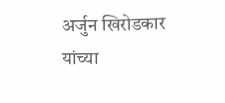अर्जुन खिरोडकार यांच्या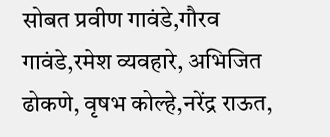सोबत प्रवीण गावंडे,गौरव गावंडे,रमेश व्यवहारे, अभिजित ढोकणे, वृषभ कोल्हे,नरेंद्र राऊत,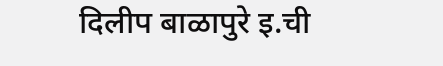दिलीप बाळापुरे इ.ची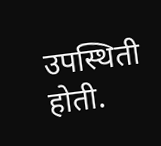उपस्थिती होती.